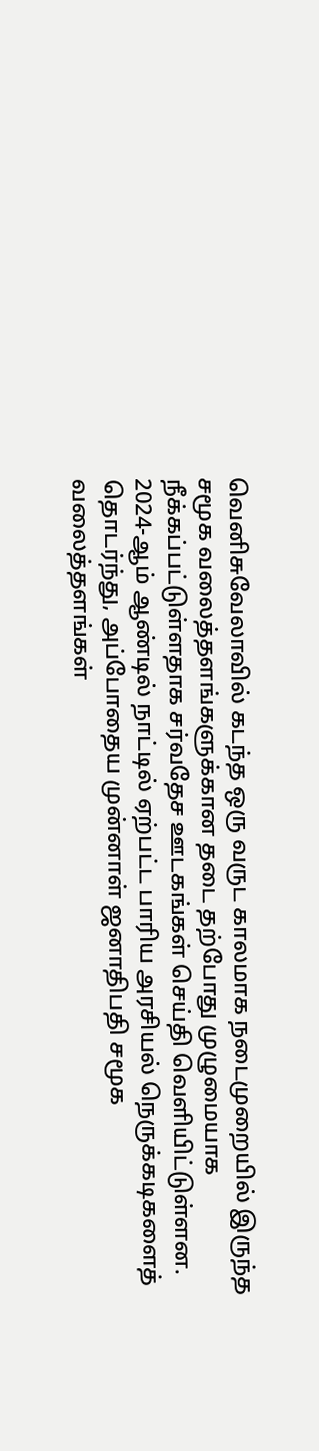வெனிசுவேலாவில் கடந்த ஒரு வருட காலமாக நடைமுறையில் இருந்த சமூக வலைத்தளங்களுக்கான தடை தற்போது முழுமையாக நீக்கப்பட்டுள்ளதாக சர்வதேச ஊடகங்கள் செய்தி வெளியிட்டுள்ளன.
2024-ஆம் ஆண்டில் நாட்டில் ஏற்பட்ட பாரிய அரசியல் நெருக்கடிகளைத் தொடர்ந்து, அப்போதைய முன்னாள் ஜனாதிபதி சமூக வலைத்தளங்கள்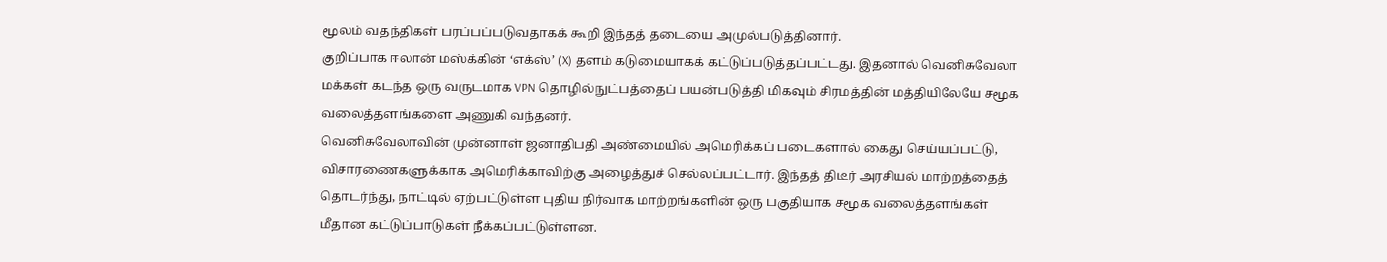மூலம் வதந்திகள் பரப்பப்படுவதாகக் கூறி இந்தத் தடையை அமுல்படுத்தினார்.
குறிப்பாக ஈலான் மஸ்க்கின் ‘எக்ஸ்’ (X) தளம் கடுமையாகக் கட்டுப்படுத்தப்பட்டது. இதனால் வெனிசுவேலா மக்கள் கடந்த ஒரு வருடமாக VPN தொழில்நுட்பத்தைப் பயன்படுத்தி மிகவும் சிரமத்தின் மத்தியிலேயே சமூக வலைத்தளங்களை அணுகி வந்தனர்.
வெனிசுவேலாவின் முன்னாள் ஜனாதிபதி அண்மையில் அமெரிக்கப் படைகளால் கைது செய்யப்பட்டு, விசாரணைகளுக்காக அமெரிக்காவிற்கு அழைத்துச் செல்லப்பட்டார். இந்தத் திடீர் அரசியல் மாற்றத்தைத் தொடர்ந்து, நாட்டில் ஏற்பட்டுள்ள புதிய நிர்வாக மாற்றங்களின் ஒரு பகுதியாக சமூக வலைத்தளங்கள் மீதான கட்டுப்பாடுகள் நீக்கப்பட்டுள்ளன.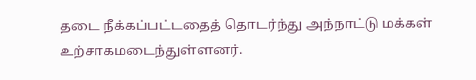தடை நீக்கப்பட்டதைத் தொடர்ந்து அந்நாட்டு மக்கள் உற்சாகமடைந்துள்ளனர்.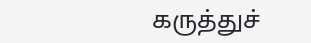கருத்துச்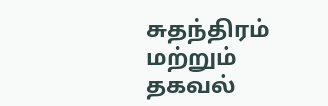சுதந்திரம் மற்றும் தகவல்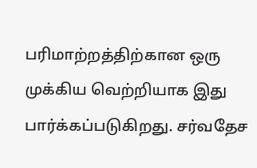பரிமாற்றத்திற்கான ஒரு முக்கிய வெற்றியாக இது பார்க்கப்படுகிறது. சர்வதேச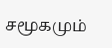சமூகமும்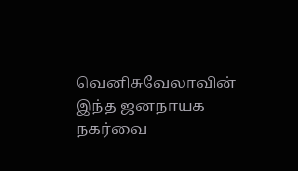வெனிசுவேலாவின் இந்த ஜனநாயக நகர்வை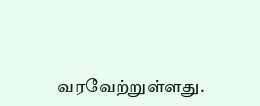வரவேற்றுள்ளது.